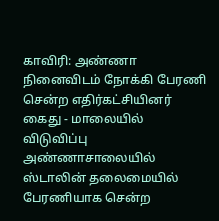காவிரி: அண்ணா நினைவிடம் நோக்கி பேரணி சென்ற எதிர்கட்சியினர் கைது - மாலையில் விடுவிப்பு
அண்ணாசாலையில் ஸ்டாலின் தலைமையில் பேரணியாக சென்ற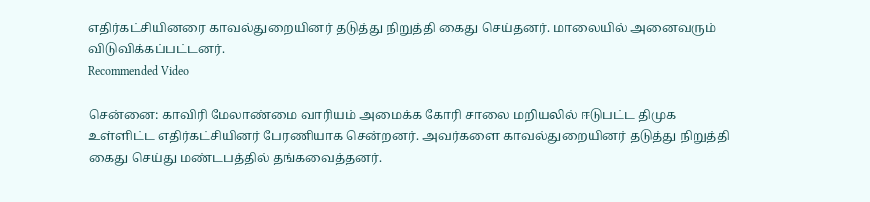எதிர்கட்சியினரை காவல்துறையினர் தடுத்து நிறுத்தி கைது செய்தனர். மாலையில் அனைவரும் விடுவிக்கப்பட்டனர்.
Recommended Video

சென்னை: காவிரி மேலாண்மை வாரியம் அமைக்க கோரி சாலை மறியலில் ஈடுபட்ட திமுக உள்ளிட்ட எதிர்கட்சியினர் பேரணியாக சென்றனர். அவர்களை காவல்துறையினர் தடுத்து நிறுத்தி கைது செய்து மண்டபத்தில் தங்கவைத்தனர்.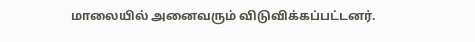மாலையில் அனைவரும் விடுவிக்கப்பட்டனர்.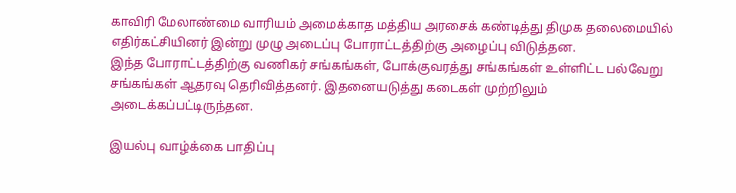காவிரி மேலாண்மை வாரியம் அமைக்காத மத்திய அரசைக் கண்டித்து திமுக தலைமையில் எதிர்கட்சியினர் இன்று முழு அடைப்பு போராட்டத்திற்கு அழைப்பு விடுத்தன.
இந்த போராட்டத்திற்கு வணிகர் சங்கங்கள், போக்குவரத்து சங்கங்கள் உள்ளிட்ட பல்வேறு சங்கங்கள் ஆதரவு தெரிவித்தனர். இதனையடுத்து கடைகள் முற்றிலும் அடைக்கப்பட்டிருந்தன.

இயல்பு வாழ்க்கை பாதிப்பு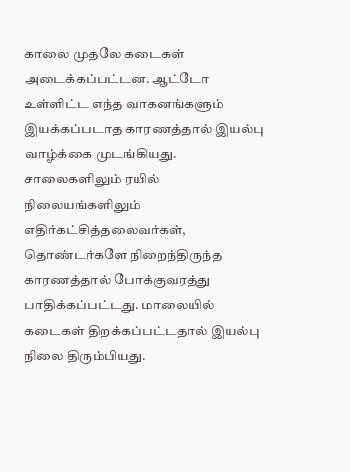காலை முதலே கடைகள் அடைக்கப்பட்டன. ஆட்டோ உள்ளிட்ட எந்த வாகனங்களும் இயக்கப்படாத காரணத்தால் இயல்பு வாழ்க்கை முடங்கியது. சாலைகளிலும் ரயில் நிலையங்களிலும் எதிர்கட்சித்தலைவர்கள், தொண்டர்களே நிறைந்திருந்த காரணத்தால் போக்குவரத்து பாதிக்கப்பட்டது. மாலையில் கடைகள் திறக்கப்பட்டதால் இயல்பு நிலை திரும்பியது.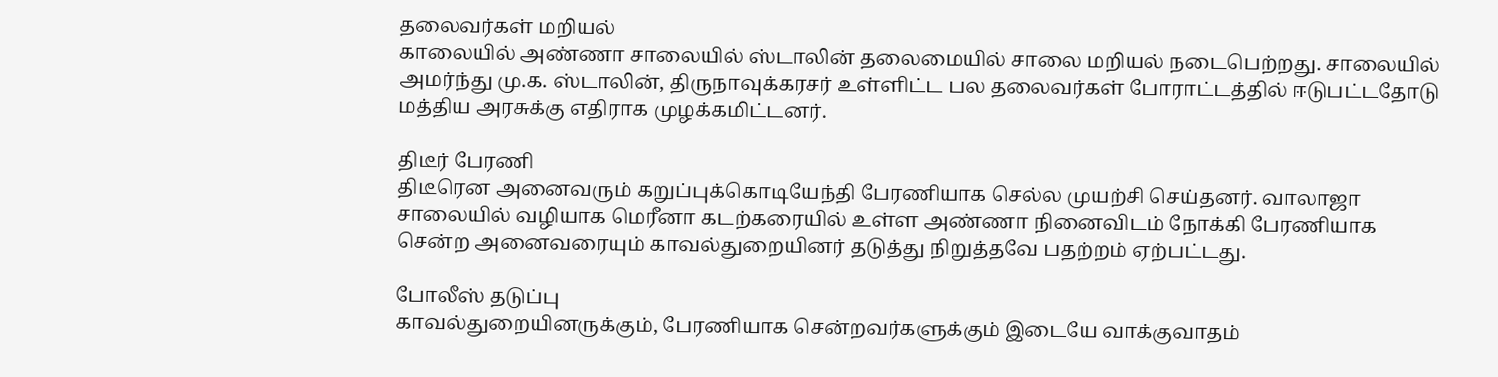தலைவர்கள் மறியல்
காலையில் அண்ணா சாலையில் ஸ்டாலின் தலைமையில் சாலை மறியல் நடைபெற்றது. சாலையில் அமர்ந்து மு.க. ஸ்டாலின், திருநாவுக்கரசர் உள்ளிட்ட பல தலைவர்கள் போராட்டத்தில் ஈடுபட்டதோடு மத்திய அரசுக்கு எதிராக முழக்கமிட்டனர்.

திடீர் பேரணி
திடீரென அனைவரும் கறுப்புக்கொடியேந்தி பேரணியாக செல்ல முயற்சி செய்தனர். வாலாஜா சாலையில் வழியாக மெரீனா கடற்கரையில் உள்ள அண்ணா நினைவிடம் நோக்கி பேரணியாக சென்ற அனைவரையும் காவல்துறையினர் தடுத்து நிறுத்தவே பதற்றம் ஏற்பட்டது.

போலீஸ் தடுப்பு
காவல்துறையினருக்கும், பேரணியாக சென்றவர்களுக்கும் இடையே வாக்குவாதம்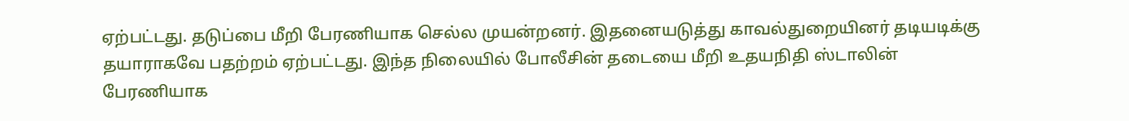ஏற்பட்டது. தடுப்பை மீறி பேரணியாக செல்ல முயன்றனர். இதனையடுத்து காவல்துறையினர் தடியடிக்கு தயாராகவே பதற்றம் ஏற்பட்டது. இந்த நிலையில் போலீசின் தடையை மீறி உதயநிதி ஸ்டாலின் பேரணியாக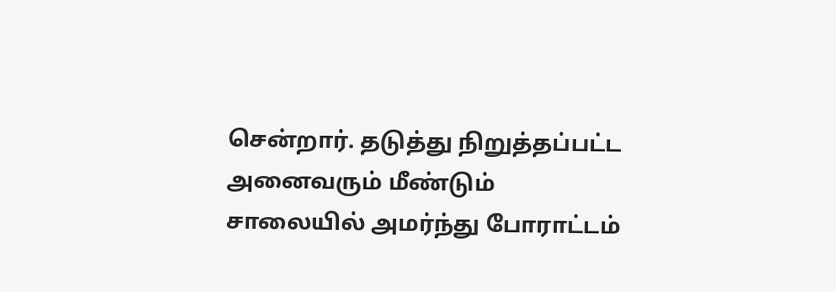சென்றார். தடுத்து நிறுத்தப்பட்ட அனைவரும் மீண்டும் சாலையில் அமர்ந்து போராட்டம்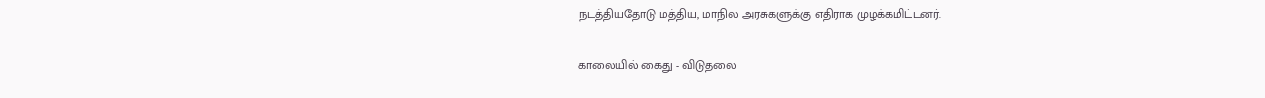நடத்தியதோடு மத்திய, மாநில அரசுகளுக்கு எதிராக முழக்கமிட்டனர்.

காலையில் கைது - விடுதலை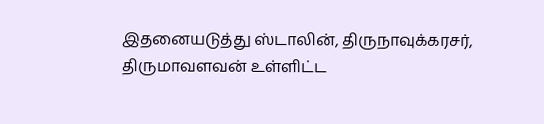இதனையடுத்து ஸ்டாலின், திருநாவுக்கரசர், திருமாவளவன் உள்ளிட்ட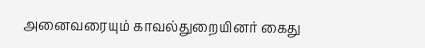அனைவரையும் காவல்துறையினர் கைது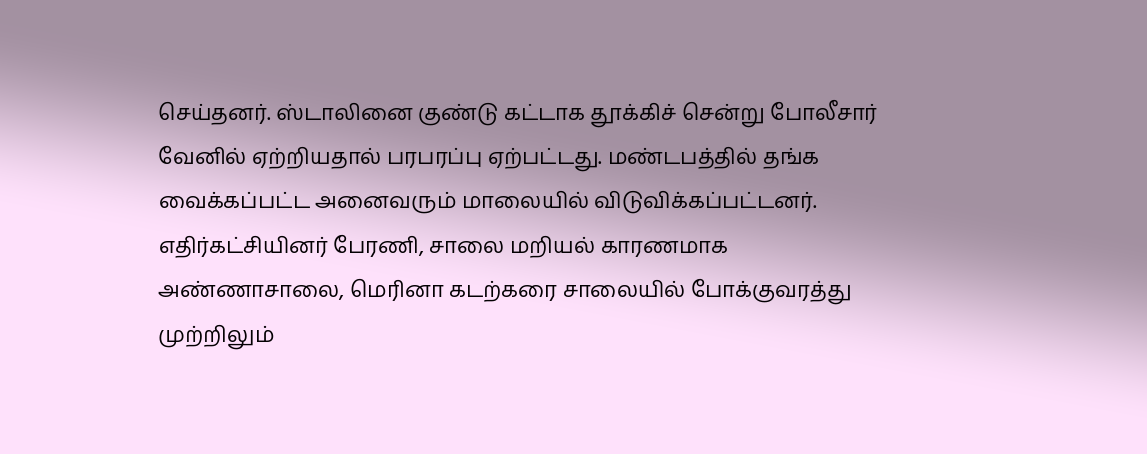செய்தனர். ஸ்டாலினை குண்டு கட்டாக தூக்கிச் சென்று போலீசார் வேனில் ஏற்றியதால் பரபரப்பு ஏற்பட்டது. மண்டபத்தில் தங்க வைக்கப்பட்ட அனைவரும் மாலையில் விடுவிக்கப்பட்டனர். எதிர்கட்சியினர் பேரணி, சாலை மறியல் காரணமாக அண்ணாசாலை, மெரினா கடற்கரை சாலையில் போக்குவரத்து முற்றிலும்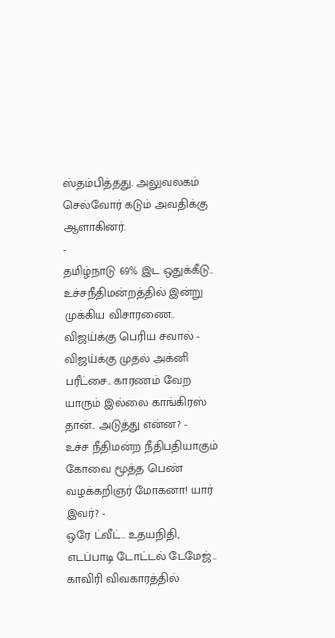ஸ்தம்பித்தது. அலுவலகம் செல்வோர் கடும் அவதிக்கு ஆளாகினர்.
-
தமிழ்நாடு 69% இட ஒதுக்கீடு.. உச்சநீதிமன்றத்தில் இன்று முக்கிய விசாரணை.. விஜய்க்கு பெரிய சவால் -
விஜய்க்கு முதல் அக்னி பரீட்சை.. காரணம் வேற யாரும் இல்லை காங்கிரஸ் தான்.. அடுத்து என்ன? -
உச்ச நீதிமன்ற நீதிபதியாகும் கோவை மூத்த பெண் வழக்கறிஞர் மோகனா! யார் இவர்? -
ஒரே ட்வீட்.. உதயநிதி, எடப்பாடி டோட்டல் டேமேஜ்.. காவிரி விவகாரத்தில்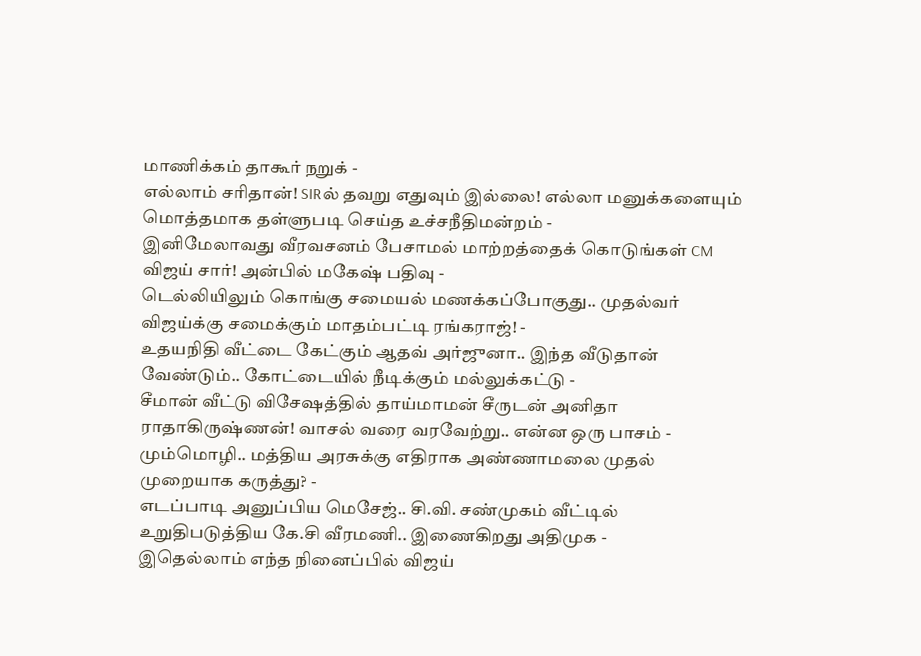மாணிக்கம் தாகூர் நறுக் -
எல்லாம் சரிதான்! SIRல் தவறு எதுவும் இல்லை! எல்லா மனுக்களையும் மொத்தமாக தள்ளுபடி செய்த உச்சநீதிமன்றம் -
இனிமேலாவது வீரவசனம் பேசாமல் மாற்றத்தைக் கொடுங்கள் CM விஜய் சார்! அன்பில் மகேஷ் பதிவு -
டெல்லியிலும் கொங்கு சமையல் மணக்கப்போகுது.. முதல்வர் விஜய்க்கு சமைக்கும் மாதம்பட்டி ரங்கராஜ்! -
உதயநிதி வீட்டை கேட்கும் ஆதவ் அர்ஜுனா.. இந்த வீடுதான் வேண்டும்.. கோட்டையில் நீடிக்கும் மல்லுக்கட்டு -
சீமான் வீட்டு விசேஷத்தில் தாய்மாமன் சீருடன் அனிதா ராதாகிருஷ்ணன்! வாசல் வரை வரவேற்று.. என்ன ஒரு பாசம் -
மும்மொழி.. மத்திய அரசுக்கு எதிராக அண்ணாமலை முதல் முறையாக கருத்து? -
எடப்பாடி அனுப்பிய மெசேஜ்.. சி.வி. சண்முகம் வீட்டில் உறுதிபடுத்திய கே.சி வீரமணி.. இணைகிறது அதிமுக -
இதெல்லாம் எந்த நினைப்பில் விஜய்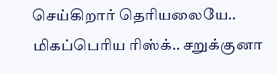செய்கிறார் தெரியலையே.. மிகப்பெரிய ரிஸ்க்.. சறுக்குனா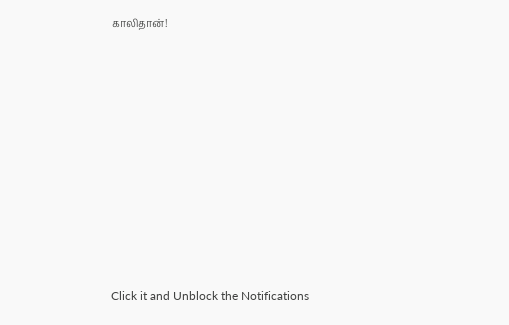காலிதான்!












Click it and Unblock the Notifications